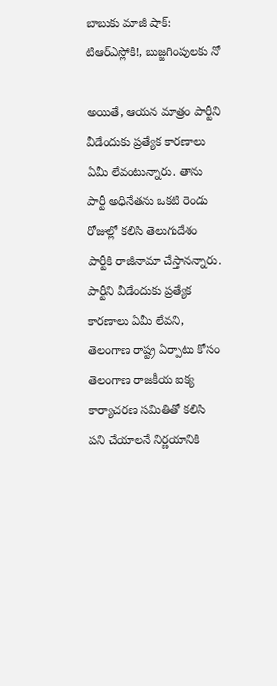బాబుకు మాజీ షాక్: టిఆర్ఎస్లోకి!, బుజ్జగింపులకు నో

అయితే, ఆయన మాత్రం పార్టీని వీడేందుకు ప్రత్యేక కారణాలు ఏమీ లేవంటున్నారు. తాను పార్టీ అధినేతను ఒకటి రెండు రోజుల్లో కలిసి తెలుగుదేశం పార్టీకి రాజీనామా చేస్తానన్నారు. పార్టీని వీడేందుకు ప్రత్యేక కారణాలు ఏమీ లేవని, తెలంగాణ రాష్ట్ర ఏర్పాటు కోసం తెలంగాణ రాజకీయ ఐక్య కార్యాచరణ సమితితో కలిసి పని చేయాలనే నిర్ణయానికి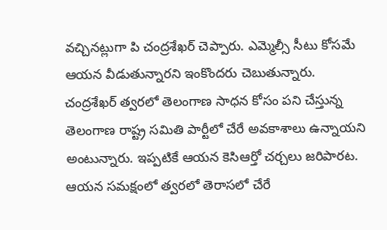వచ్చినట్లుగా పి చంద్రశేఖర్ చెప్పారు. ఎమ్మెల్సీ సీటు కోసమే ఆయన వీడుతున్నారని ఇంకొందరు చెబుతున్నారు.
చంద్రశేఖర్ త్వరలో తెలంగాణ సాధన కోసం పని చేస్తున్న తెలంగాణ రాష్ట్ర సమితి పార్టీలో చేరే అవకాశాలు ఉన్నాయని అంటున్నారు. ఇప్పటికే ఆయన కెసిఆర్తో చర్చలు జరిపారట. ఆయన సమక్షంలో త్వరలో తెరాసలో చేరే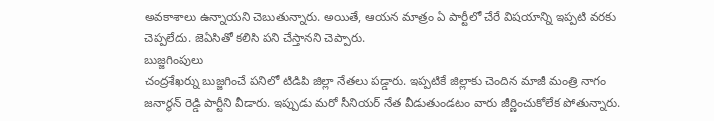అవకాశాలు ఉన్నాయని చెబుతున్నారు. అయితే, ఆయన మాత్రం ఏ పార్టీలో చేరే విషయాన్ని ఇప్పటి వరకు చెప్పలేదు. జెఏసితో కలిసి పని చేస్తానని చెప్పారు.
బుజ్జగింపులు
చంద్రశేఖర్ను బుజ్జగించే పనిలో టిడిపి జిల్లా నేతలు పడ్డారు. ఇప్పటికే జిల్లాకు చెందిన మాజీ మంత్రి నాగం జనార్ధన్ రెడ్డి పార్టీని వీడారు. ఇప్పుడు మరో సీనియర్ నేత వీడుతుండటం వారు జీర్ణించుకోలేక పోతున్నారు.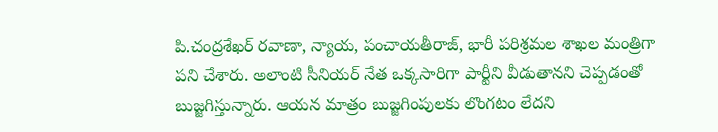పి.చంద్రశేఖర్ రవాణా, న్యాయ, పంచాయతీరాజ్, భారీ పరిశ్రమల శాఖల మంత్రిగా పని చేశారు. అలాంటి సీనియర్ నేత ఒక్కసారిగా పార్టీని వీడుతానని చెప్పడంతో బుజ్జగిస్తున్నారు. ఆయన మాత్రం బుజ్జగింపులకు లొంగటం లేదని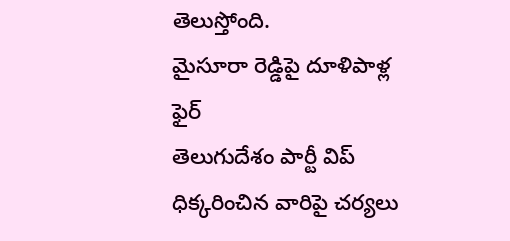తెలుస్తోంది.
మైసూరా రెడ్డిపై దూళిపాళ్ల ఫైర్
తెలుగుదేశం పార్టీ విప్ ధిక్కరించిన వారిపై చర్యలు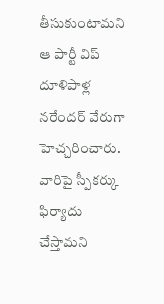తీసుకుంటామని ఆ పార్టీ విప్ దూళిపాళ్ల నరేందర్ వేరుగా హెచ్చరించారు. వారిపై స్పీకర్కు ఫిర్యాదు చేస్తామని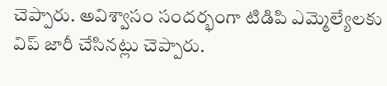చెప్పారు. అవిశ్వాసం సందర్భంగా టిడిపి ఎమ్మెల్యేలకు విప్ జారీ చేసినట్లు చెప్పారు.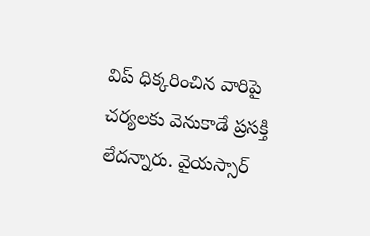విప్ ధిక్కరించిన వారిపై చర్యలకు వెనుకాడే ప్రసక్తి లేదన్నారు. వైయస్సార్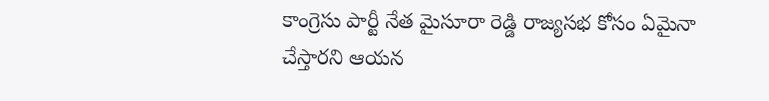కాంగ్రెసు పార్టీ నేత మైసూరా రెడ్డి రాజ్యసభ కోసం ఏమైనా చేస్తారని ఆయన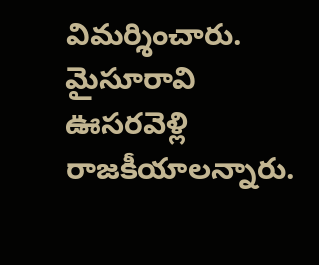విమర్శించారు. మైసూరావి ఊసరవెళ్లి రాజకీయాలన్నారు.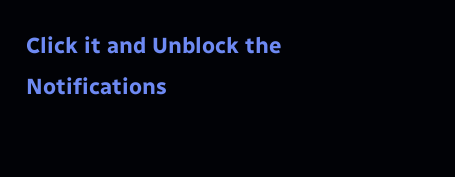Click it and Unblock the Notifications